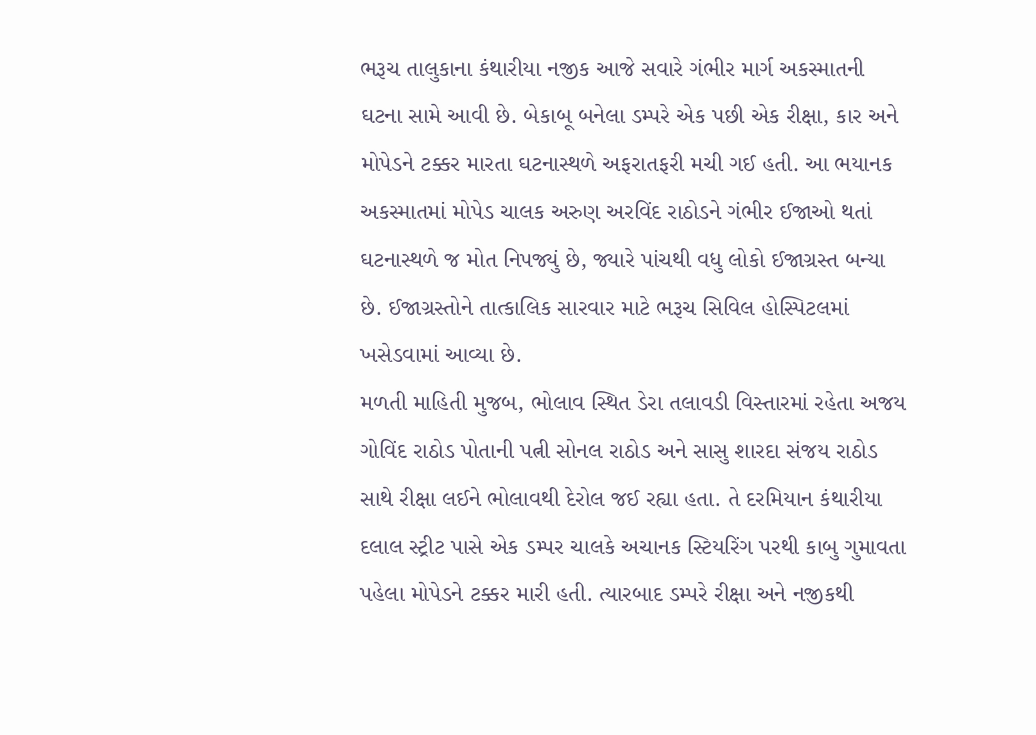ભરૂચ તાલુકાના કંથારીયા નજીક આજે સવારે ગંભીર માર્ગ અકસ્માતની ઘટના સામે આવી છે. બેકાબૂ બનેલા ડમ્પરે એક પછી એક રીક્ષા, કાર અને મોપેડને ટક્કર મારતા ઘટનાસ્થળે અફરાતફરી મચી ગઈ હતી. આ ભયાનક અકસ્માતમાં મોપેડ ચાલક અરુણ અરવિંદ રાઠોડને ગંભીર ઈજાઓ થતાં ઘટનાસ્થળે જ મોત નિપજ્યું છે, જ્યારે પાંચથી વધુ લોકો ઈજાગ્રસ્ત બન્યા છે. ઈજાગ્રસ્તોને તાત્કાલિક સારવાર માટે ભરૂચ સિવિલ હોસ્પિટલમાં ખસેડવામાં આવ્યા છે.
મળતી માહિતી મુજબ, ભોલાવ સ્થિત ડેરા તલાવડી વિસ્તારમાં રહેતા અજય ગોવિંદ રાઠોડ પોતાની પત્ની સોનલ રાઠોડ અને સાસુ શારદા સંજય રાઠોડ સાથે રીક્ષા લઈને ભોલાવથી દેરોલ જઈ રહ્યા હતા. તે દરમિયાન કંથારીયા દલાલ સ્ટ્રીટ પાસે એક ડમ્પર ચાલકે અચાનક સ્ટિયરિંગ પરથી કાબુ ગુમાવતા પહેલા મોપેડને ટક્કર મારી હતી. ત્યારબાદ ડમ્પરે રીક્ષા અને નજીકથી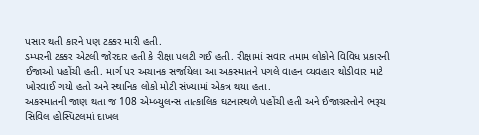પસાર થતી કારને પણ ટક્કર મારી હતી.
ડમ્પરની ટક્કર એટલી જોરદાર હતી કે રીક્ષા પલટી ગઈ હતી. રીક્ષામાં સવાર તમામ લોકોને વિવિધ પ્રકારની ઈજાઓ પહોંચી હતી. માર્ગ પર અચાનક સર્જાયેલા આ અકસ્માતને પગલે વાહન વ્યવહાર થોડીવાર માટે ખોરવાઈ ગયો હતો અને સ્થાનિક લોકો મોટી સંખ્યામાં એકત્ર થયા હતા.
અકસ્માતની જાણ થતા જ 108 એમ્બ્યુલન્સ તાત્કાલિક ઘટનાસ્થળે પહોંચી હતી અને ઈજાગ્રસ્તોને ભરૂચ સિવિલ હોસ્પિટલમાં દાખલ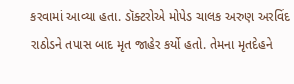કરવામાં આવ્યા હતા. ડૉક્ટરોએ મોપેડ ચાલક અરુણ અરવિંદ રાઠોડને તપાસ બાદ મૃત જાહેર કર્યો હતો. તેમના મૃતદેહને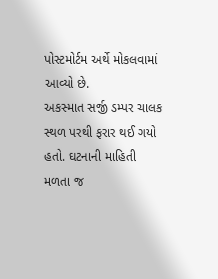પોસ્ટમોર્ટમ અર્થે મોકલવામાં આવ્યો છે.
અકસ્માત સર્જી ડમ્પર ચાલક સ્થળ પરથી ફરાર થઈ ગયો હતો. ઘટનાની માહિતી મળતા જ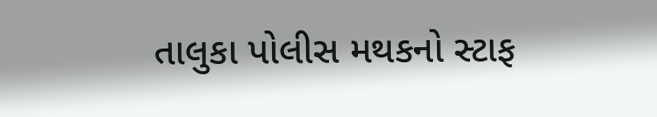તાલુકા પોલીસ મથકનો સ્ટાફ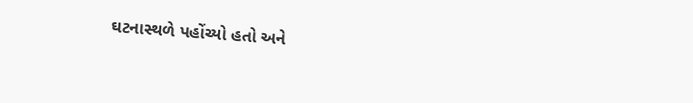ઘટનાસ્થળે પહોંચ્યો હતો અને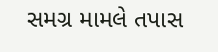સમગ્ર મામલે તપાસ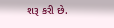શરૂ કરી છે.